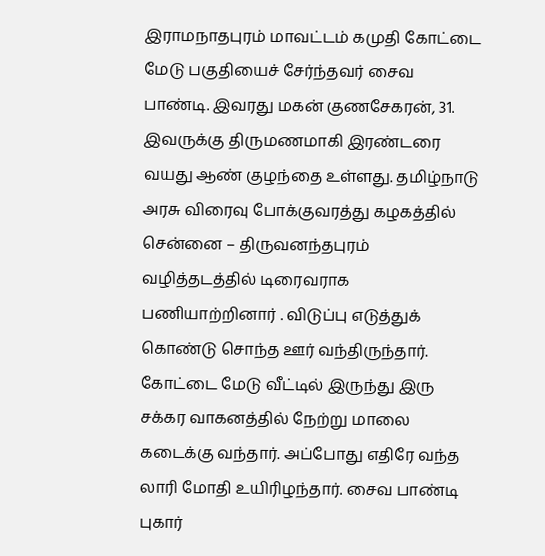இராமநாதபுரம் மாவட்டம் கமுதி கோட்டை மேடு பகுதியைச் சேர்ந்தவர் சைவ பாண்டி. இவரது மகன் குணசேகரன், 31. இவருக்கு திருமணமாகி இரண்டரை வயது ஆண் குழந்தை உள்ளது. தமிழ்நாடு அரசு விரைவு போக்குவரத்து கழகத்தில் சென்னை – திருவனந்தபுரம் வழித்தடத்தில் டிரைவராக பணியாற்றினார் . விடுப்பு எடுத்துக் கொண்டு சொந்த ஊர் வந்திருந்தார். கோட்டை மேடு வீட்டில் இருந்து இரு சக்கர வாகனத்தில் நேற்று மாலை கடைக்கு வந்தார். அப்போது எதிரே வந்த லாரி மோதி உயிரிழந்தார். சைவ பாண்டி புகார்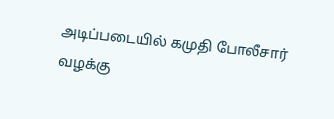அடிப்படையில் கமுதி போலீசார் வழக்கு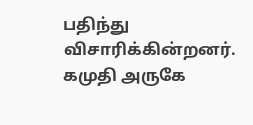பதிந்து விசாரிக்கின்றனர்.
கமுதி அருகே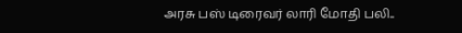அரசு பஸ் டிரைவர் லாரி மோதி பலி..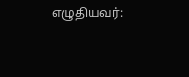எழுதியவர்: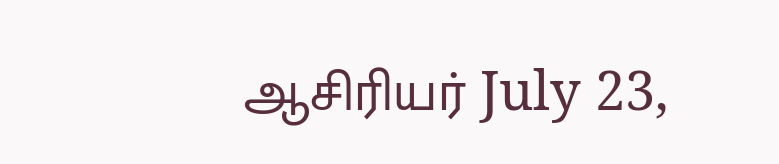ஆசிரியர் July 23,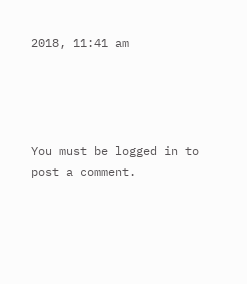2018, 11:41 am




You must be logged in to post a comment.